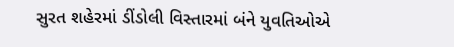સુરત શહેરમાં ડીંડોલી વિસ્તારમાં બંને યુવતિઓએ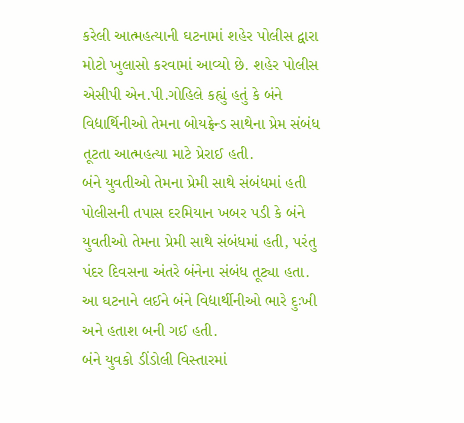કરેલી આત્મહત્યાની ઘટનામાં શહેર પોલીસ દ્વારા મોટો ખુલાસો કરવામાં આવ્યો છે. શહેર પોલીસ એસીપી એન.પી.ગોહિલે કહ્યું હતું કે બંને વિદ્યાર્થિનીઓ તેમના બોયફ્રેન્ડ સાથેના પ્રેમ સંબંધ તૂટતા આત્મહત્યા માટે પ્રેરાઈ હતી.
બંને યુવતીઓ તેમના પ્રેમી સાથે સંબંધમાં હતી
પોલીસની તપાસ દરમિયાન ખબર પડી કે બંને યુવતીઓ તેમના પ્રેમી સાથે સંબંધમાં હતી, પરંતુ પંદર દિવસના અંતરે બંનેના સંબંધ તૂટ્યા હતા. આ ઘટનાને લઈને બંને વિદ્યાર્થીનીઓ ભારે દુઃખી અને હતાશ બની ગઈ હતી.
બંને યુવકો ડીંડોલી વિસ્તારમાં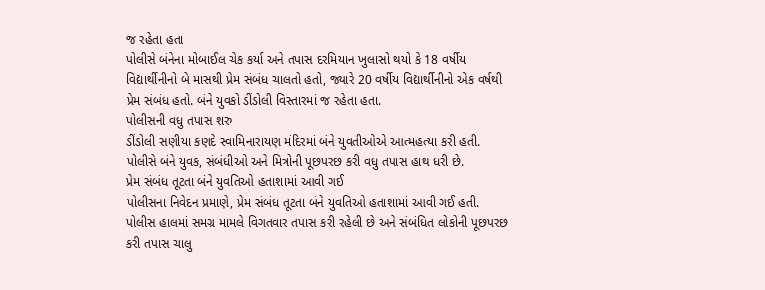જ રહેતા હતા
પોલીસે બંનેના મોબાઈલ ચેક કર્યા અને તપાસ દરમિયાન ખુલાસો થયો કે 18 વર્ષીય વિદ્યાર્થીનીનો બે માસથી પ્રેમ સંબંધ ચાલતો હતો, જ્યારે 20 વર્ષીય વિદ્યાર્થીનીનો એક વર્ષથી પ્રેમ સંબંધ હતો. બંને યુવકો ડીંડોલી વિસ્તારમાં જ રહેતા હતા.
પોલીસની વધુ તપાસ શરુ
ડીંડોલી સણીયા કણદે સ્વામિનારાયણ મંદિરમાં બંને યુવતીઓએ આત્મહત્યા કરી હતી. પોલીસે બંને યુવક, સંબંધીઓ અને મિત્રોની પૂછપરછ કરી વધુ તપાસ હાથ ધરી છે.
પ્રેમ સંબંધ તૂટતા બંને યુવતિઓ હતાશામાં આવી ગઈ
પોલીસના નિવેદન પ્રમાણે, પ્રેમ સંબંધ તૂટતા બંને યુવતિઓ હતાશામાં આવી ગઈ હતી. પોલીસ હાલમાં સમગ્ર મામલે વિગતવાર તપાસ કરી રહેલી છે અને સંબંધિત લોકોની પૂછપરછ કરી તપાસ ચાલુ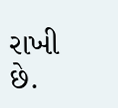રાખી છે.